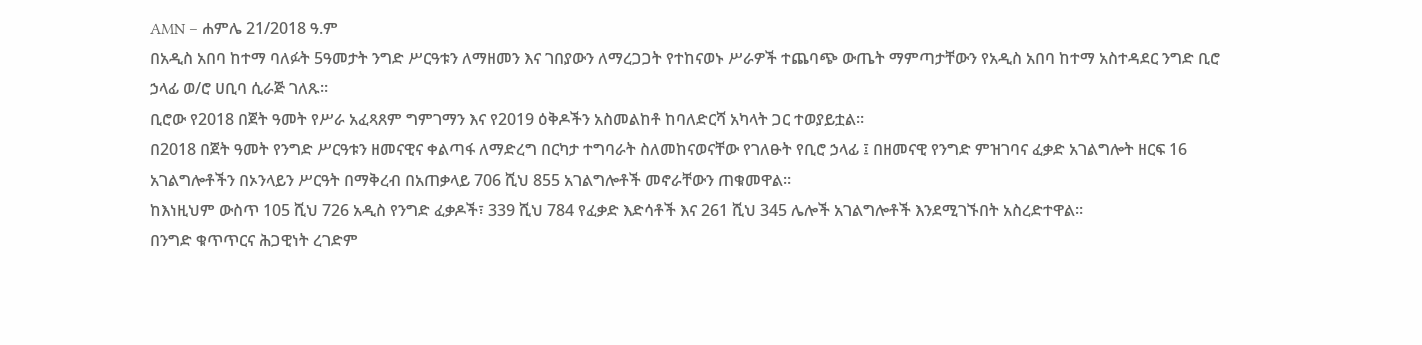AMN – ሐምሌ 21/2018 ዓ.ም
በአዲስ አበባ ከተማ ባለፉት 5ዓመታት ንግድ ሥርዓቱን ለማዘመን እና ገበያውን ለማረጋጋት የተከናወኑ ሥራዎች ተጨባጭ ውጤት ማምጣታቸውን የአዲስ አበባ ከተማ አስተዳደር ንግድ ቢሮ ኃላፊ ወ/ሮ ሀቢባ ሲራጅ ገለጹ።
ቢሮው የ2018 በጀት ዓመት የሥራ አፈጻጸም ግምገማን እና የ2019 ዕቅዶችን አስመልከቶ ከባለድርሻ አካላት ጋር ተወያይቷል።
በ2018 በጀት ዓመት የንግድ ሥርዓቱን ዘመናዊና ቀልጣፋ ለማድረግ በርካታ ተግባራት ስለመከናወናቸው የገለፁት የቢሮ ኃላፊ ፤ በዘመናዊ የንግድ ምዝገባና ፈቃድ አገልግሎት ዘርፍ 16 አገልግሎቶችን በኦንላይን ሥርዓት በማቅረብ በአጠቃላይ 706 ሺህ 855 አገልግሎቶች መኖራቸውን ጠቁመዋል።
ከእነዚህም ውስጥ 105 ሺህ 726 አዲስ የንግድ ፈቃዶች፣ 339 ሺህ 784 የፈቃድ እድሳቶች እና 261 ሺህ 345 ሌሎች አገልግሎቶች እንደሚገኙበት አስረድተዋል።
በንግድ ቁጥጥርና ሕጋዊነት ረገድም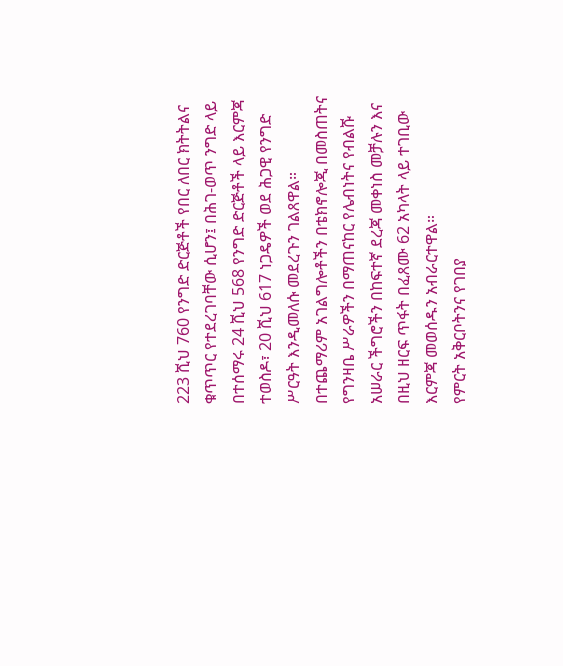223 ሺህ 760 የንግድ ድርጅቶች የበር ለበር ክትትልና ቁጥጥር የተደረገባቸው ሲሆን፤ በሕገ-ወጥ ንግድ ላይ በተሰማሩ 24 ሺህ 568 የንግድ ድርጅቶች ላይ እርምጃ ተወስዶ፣ 20 ሺህ 617 ነጋዴዎች ወደ ሕጋዊ የንግድ ሥርዓት እንዲመለሱ መደረጉን ገልጸዋል።
በተጨማሪም አገልግሎቶችን በቴክኖሎጂ በመስጠትና የግንዛቤ ሥራዎችን በማጠናከር የሌብነትና የብልሹ አሠራር ችግሮችን በከፍተኛ ደረጃ መቀነስ መቻሉን እና በዚህ ዘርፍ ጥፋት በፈጸሙ 62 አካላት ላይ ተገቢው እርምጃ መወሰዱን አብራርተዋል።
የምርት አቅርቦትንና የገበያ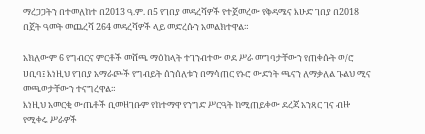ማረጋጋትን በተመለከተ በ2013 ዓ.ም. በ5 የገበያ መዳረሻዎች የተጀመረው የቅዳሜና እሁድ ገበያ በ2018 በጀት ዓመት መጨረሻ 264 መዳረሻዎች ላይ መድረሱን አመልክተዋል።

አክለውም 6 የግብርና ምርቶች መሸጫ ማዕከላት ተገንብተው ወደ ሥራ መግባታቸውን የጠቀሱት ወ/ሮ ሀቢባ፤ እነዚህ የገበያ አማራጮች የግብይት ሰንሰለቱን በማሳጠር የኑሮ ውድነት ጫናን ለማቃለል ጉልህ ሚና መጫወታቸውን ተናግረዋል።
እነዚህ አመርቂ ውጤቶች ቢመዘገቡም የከተማዋ የንግድ ሥርዓት ከሚጠይቀው ደረጃ አንጻር ገና ብዙ የሚቀሩ ሥራዎች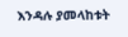እንዳሉ ያመላከቱት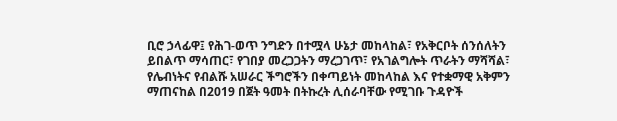ቢሮ ኃላፊዋ፤ የሕገ-ወጥ ንግድን በተሟላ ሁኔታ መከላከል፣ የአቅርቦት ሰንሰለትን ይበልጥ ማሳጠር፣ የገበያ መረጋጋትን ማረጋገጥ፣ የአገልግሎት ጥራትን ማሻሻል፣ የሌብነትና የብልሹ አሠራር ችግሮችን በቀጣይነት መከላከል እና የተቋማዊ አቅምን ማጠናከል በ2019 በጀት ዓመት በትኩረት ሊሰራባቸው የሚገቡ ጉዳዮች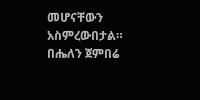መሆናቸውን አስምረውበታል።
በሔለን ጀምበሬ